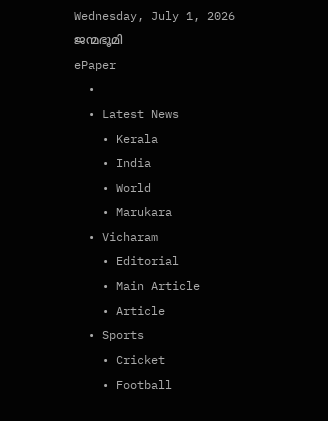Wednesday, July 1, 2026
ജന്മഭൂമി
ePaper
  •
  • Latest News
    • Kerala
    • India
    • World
    • Marukara
  • Vicharam
    • Editorial
    • Main Article
    • Article
  • Sports
    • Cricket
    • Football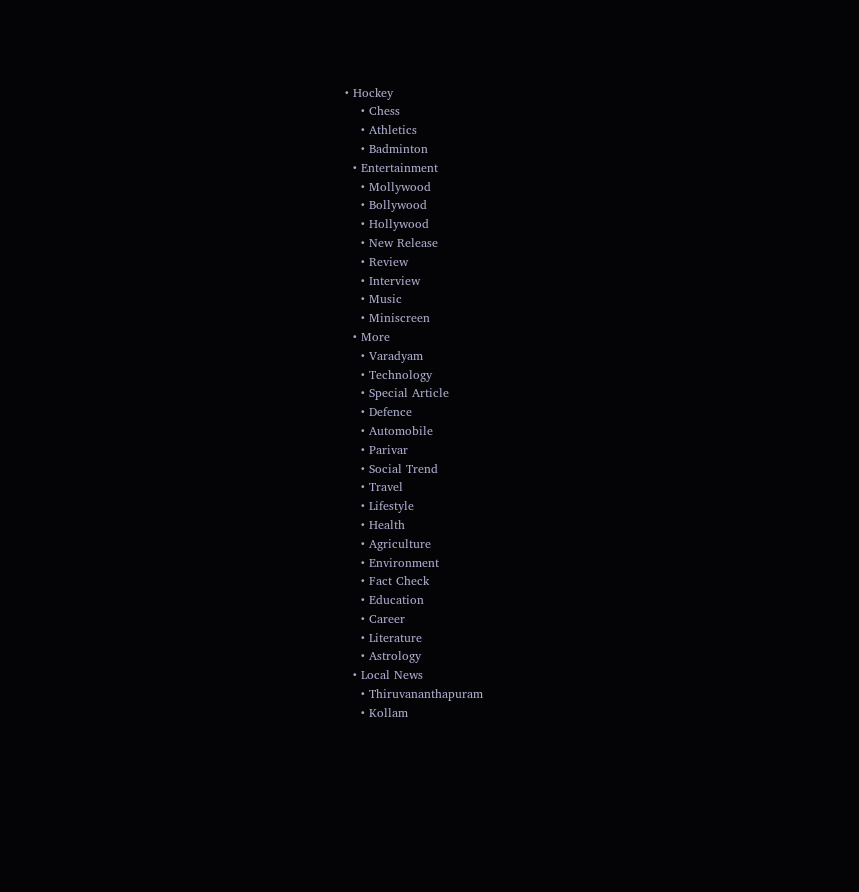• Hockey
    • Chess
    • Athletics
    • Badminton
  • Entertainment
    • Mollywood
    • Bollywood
    • Hollywood
    • New Release
    • Review
    • Interview
    • Music
    • Miniscreen
  • More
    • Varadyam
    • Technology
    • Special Article
    • Defence
    • Automobile
    • Parivar
    • Social Trend
    • Travel
    • Lifestyle
    • Health
    • Agriculture
    • Environment
    • Fact Check
    • Education
    • Career
    • Literature
    • Astrology
  • Local News
    • Thiruvananthapuram
    • Kollam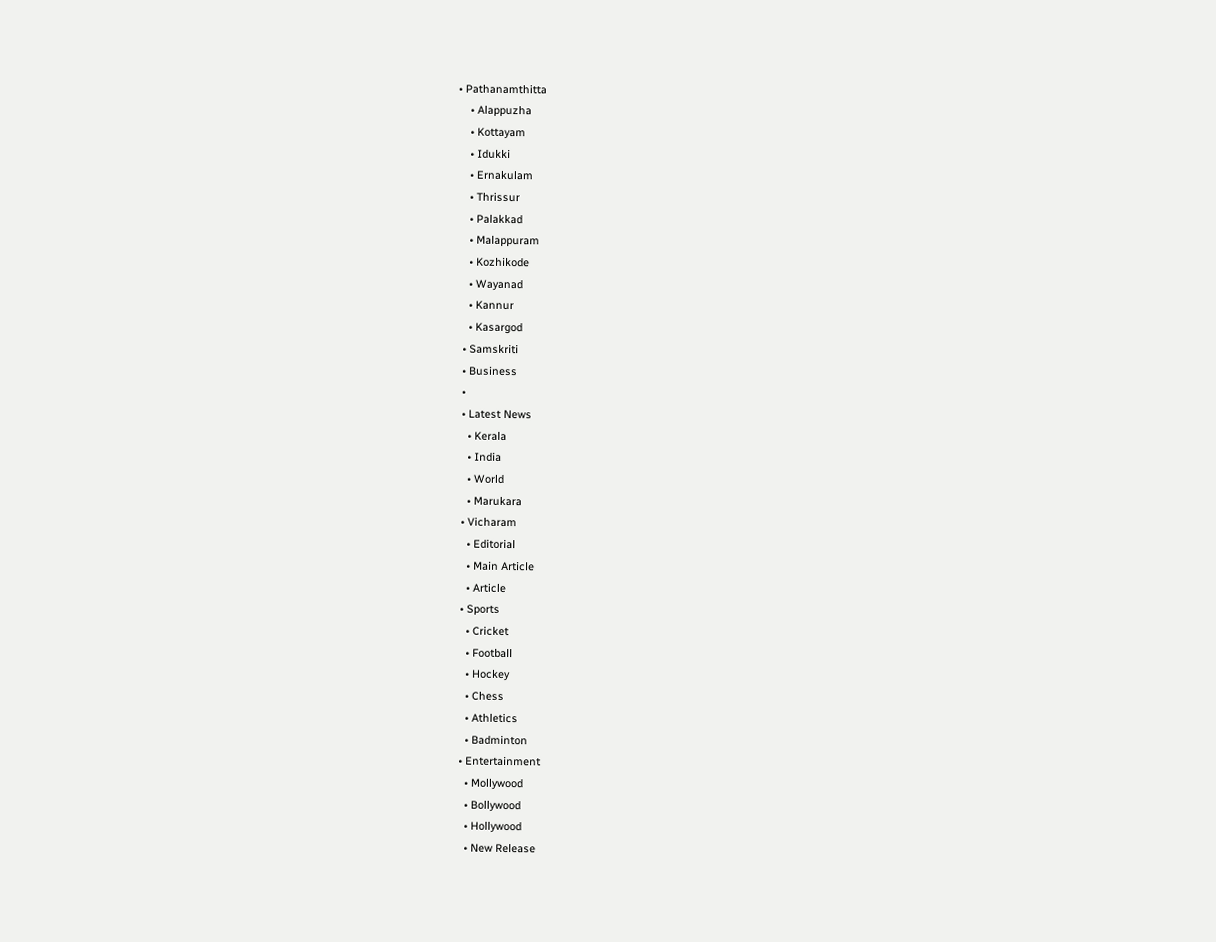• Pathanamthitta
    • Alappuzha
    • Kottayam
    • Idukki
    • Ernakulam
    • Thrissur
    • Palakkad
    • Malappuram
    • Kozhikode
    • Wayanad
    • Kannur
    • Kasargod
  • Samskriti
  • Business
  •
  • Latest News
    • Kerala
    • India
    • World
    • Marukara
  • Vicharam
    • Editorial
    • Main Article
    • Article
  • Sports
    • Cricket
    • Football
    • Hockey
    • Chess
    • Athletics
    • Badminton
  • Entertainment
    • Mollywood
    • Bollywood
    • Hollywood
    • New Release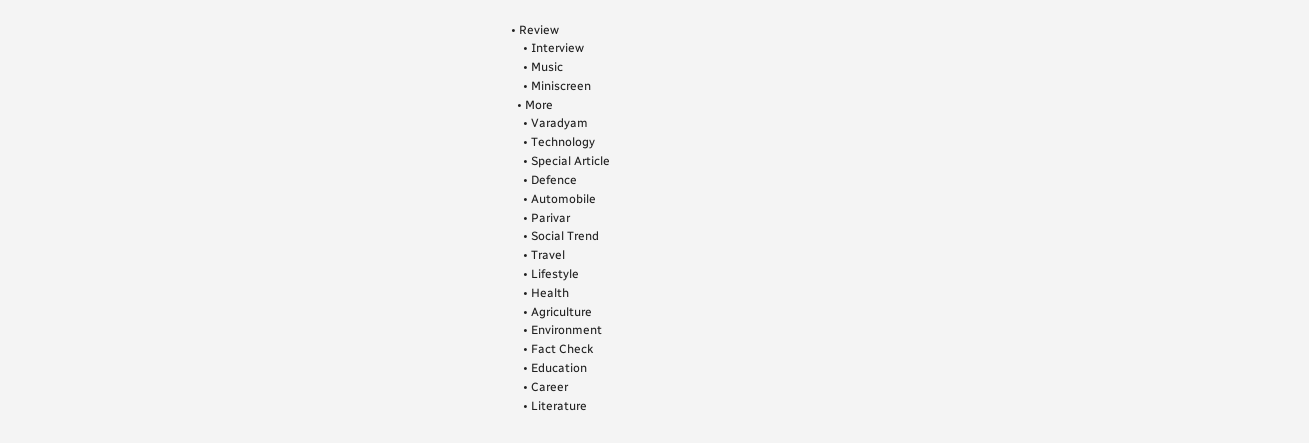• Review
    • Interview
    • Music
    • Miniscreen
  • More
    • Varadyam
    • Technology
    • Special Article
    • Defence
    • Automobile
    • Parivar
    • Social Trend
    • Travel
    • Lifestyle
    • Health
    • Agriculture
    • Environment
    • Fact Check
    • Education
    • Career
    • Literature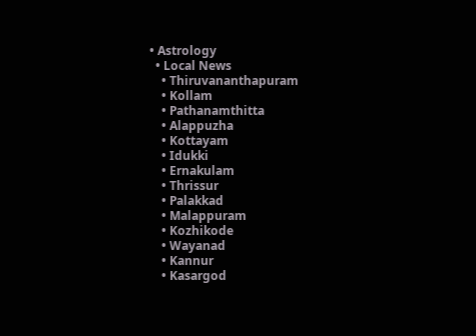• Astrology
  • Local News
    • Thiruvananthapuram
    • Kollam
    • Pathanamthitta
    • Alappuzha
    • Kottayam
    • Idukki
    • Ernakulam
    • Thrissur
    • Palakkad
    • Malappuram
    • Kozhikode
    • Wayanad
    • Kannur
    • Kasargod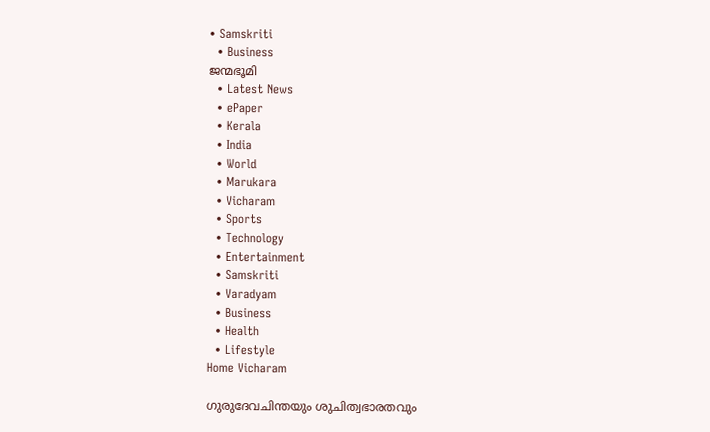• Samskriti
  • Business
ജന്മഭൂമി
  • Latest News
  • ePaper
  • Kerala
  • India
  • World
  • Marukara
  • Vicharam
  • Sports
  • Technology
  • Entertainment
  • Samskriti
  • Varadyam
  • Business
  • Health
  • Lifestyle
Home Vicharam

ഗുരുദേവചിന്തയും ശുചിത്വഭാരതവും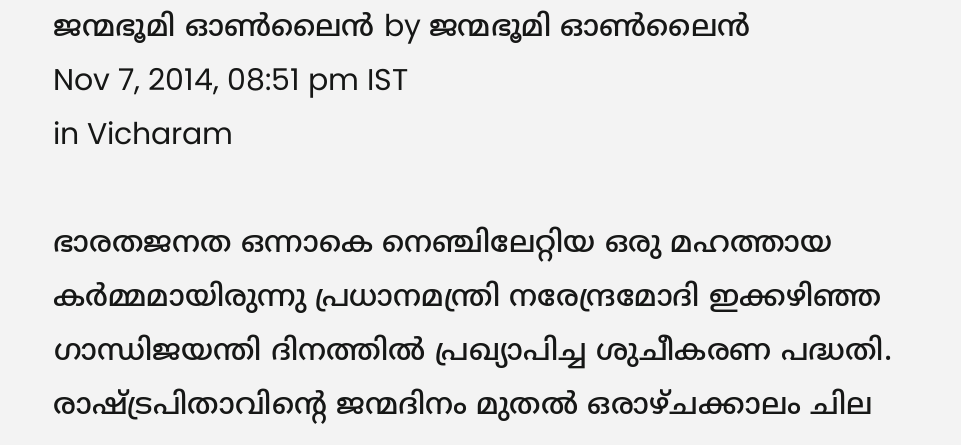ജന്മഭൂമി ഓണ്‍ലൈന്‍ by ജന്മഭൂമി ഓണ്‍ലൈന്‍
Nov 7, 2014, 08:51 pm IST
in Vicharam

ഭാരതജനത ഒന്നാകെ നെഞ്ചിലേറ്റിയ ഒരു മഹത്തായ കര്‍മ്മമായിരുന്നു പ്രധാനമന്ത്രി നരേന്ദ്രമോദി ഇക്കഴിഞ്ഞ ഗാന്ധിജയന്തി ദിനത്തില്‍ പ്രഖ്യാപിച്ച ശുചീകരണ പദ്ധതി. രാഷ്‌ട്രപിതാവിന്റെ ജന്മദിനം മുതല്‍ ഒരാഴ്ചക്കാലം ചില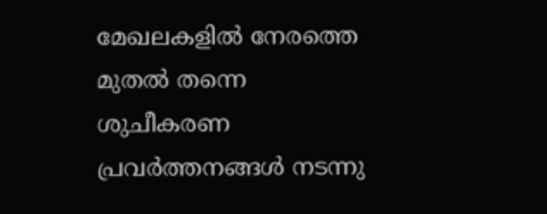മേഖലകളില്‍ നേരത്തെ മുതല്‍ തന്നെ ശുചീകരണ പ്രവര്‍ത്തനങ്ങള്‍ നടന്നു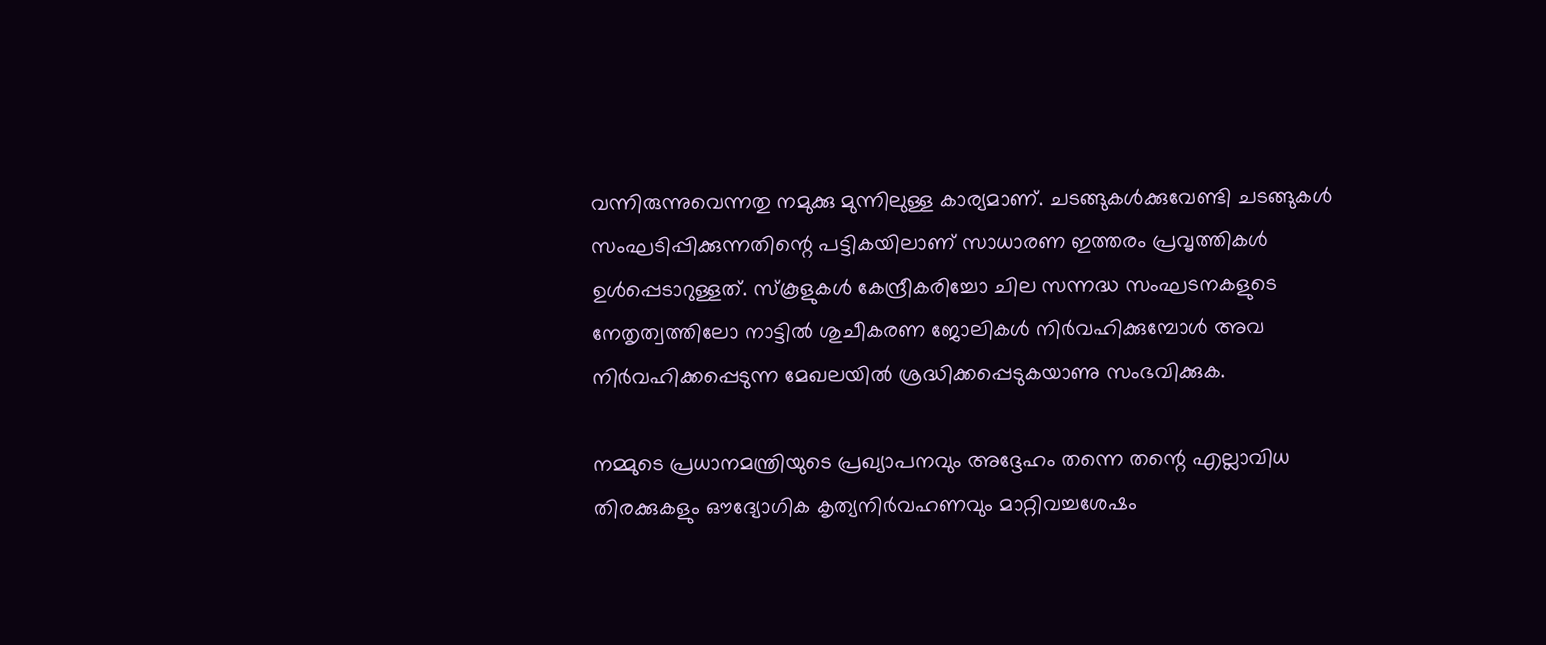വന്നിരുന്നുവെന്നതു നമുക്കു മുന്നിലുള്ള കാര്യമാണ്. ചടങ്ങുകള്‍ക്കുവേണ്ടി ചടങ്ങുകള്‍ സംഘടിപ്പിക്കുന്നതിന്റെ പട്ടികയിലാണ് സാധാരണ ഇത്തരം പ്രവൃത്തികള്‍ ഉള്‍പ്പെടാറുള്ളത്. സ്‌കൂളുകള്‍ കേന്ദ്രീകരിച്ചോ ചില സന്നദ്ധ സംഘടനകളുടെ നേതൃത്വത്തിലോ നാട്ടില്‍ ശുചീകരണ ജോലികള്‍ നിര്‍വഹിക്കുമ്പോള്‍ അവ നിര്‍വഹിക്കപ്പെടുന്ന മേഖലയില്‍ ശ്രദ്ധിക്കപ്പെടുകയാണു സംഭവിക്കുക.

നമ്മുടെ പ്രധാനമന്ത്രിയുടെ പ്രഖ്യാപനവും അദ്ദേഹം തന്നെ തന്റെ എല്ലാവിധ തിരക്കുകളും ഔദ്യോഗിക കൃത്യനിര്‍വഹണവും മാറ്റിവച്ചശേഷം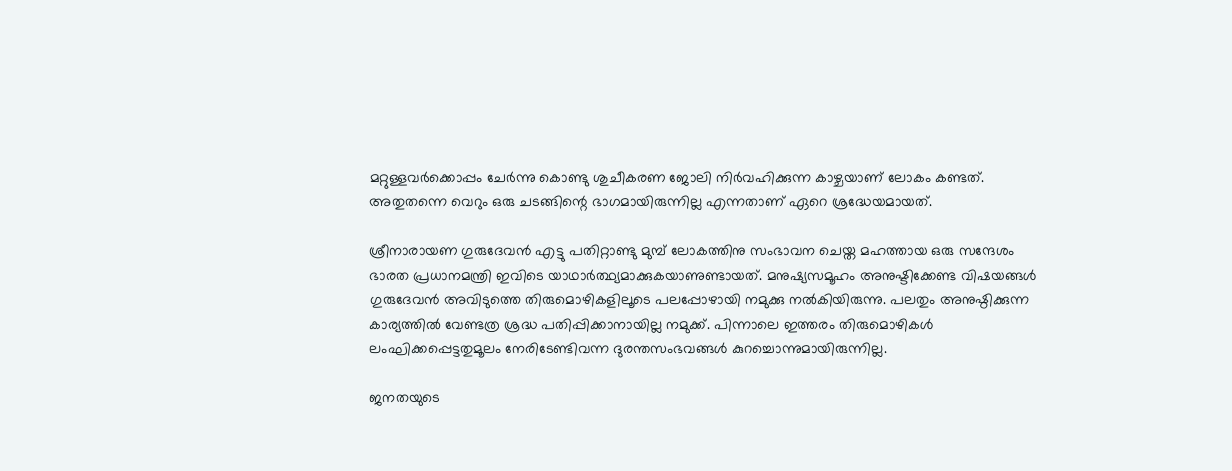മറ്റുള്ളവര്‍ക്കൊപ്പം ചേര്‍ന്നു കൊണ്ടു ശുചീകരണ ജോലി നിര്‍വഹിക്കുന്ന കാഴ്ചയാണ് ലോകം കണ്ടത്. അതുതന്നെ വെറും ഒരു ചടങ്ങിന്റെ ഭാഗമായിരുന്നില്ല എന്നതാണ് ഏറെ ശ്രദ്ധേയമായത്.

ശ്രീനാരായണ ഗുരുദേവന്‍ എട്ടു പതിറ്റാണ്ടു മുമ്പ് ലോകത്തിനു സംഭാവന ചെയ്ത മഹത്തായ ഒരു സന്ദേശം ഭാരത പ്രധാനമന്ത്രി ഇവിടെ യാഥാര്‍ത്ഥ്യമാക്കുകയാണുണ്ടായത്. മനുഷ്യസമൂഹം അനുഷ്ടിക്കേണ്ട വിഷയങ്ങള്‍ ഗുരുദേവന്‍ അവിടുത്തെ തിരുമൊഴികളിലൂടെ പലപ്പോഴായി നമുക്കു നല്‍കിയിരുന്നു. പലതും അനുഷ്ഠിക്കുന്ന കാര്യത്തില്‍ വേണ്ടത്ര ശ്രദ്ധ പതിപ്പിക്കാനായില്ല നമുക്ക്. പിന്നാലെ ഇത്തരം തിരുമൊഴികള്‍ ലംഘിക്കപ്പെട്ടതുമൂലം നേരിടേണ്ടിവന്ന ദുരന്തസംഭവങ്ങള്‍ കുറച്ചൊന്നുമായിരുന്നില്ല.

ജനതയുടെ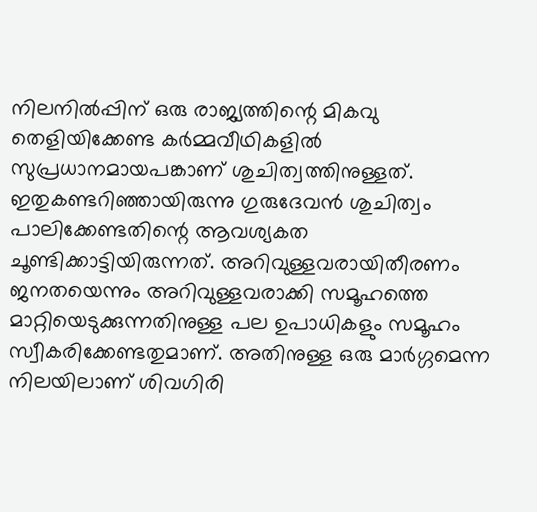നിലനില്‍പ്പിന് ഒരു രാജ്യത്തിന്റെ മികവു തെളിയിക്കേണ്ട കര്‍മ്മവീഥികളില്‍ സുപ്രധാനമായപങ്കാണ് ശുചിത്വത്തിനുള്ളത്. ഇതുകണ്ടറിഞ്ഞായിരുന്നു ഗുരുദേവന്‍ ശുചിത്വം പാലിക്കേണ്ടതിന്റെ ആവശ്യകത ചൂണ്ടിക്കാട്ടിയിരുന്നത്. അറിവുള്ളവരായിതീരണം ജനതയെന്നും അറിവുള്ളവരാക്കി സമൂഹത്തെ മാറ്റിയെടുക്കുന്നതിനുള്ള പല ഉപാധികളും സമൂഹം സ്വീകരിക്കേണ്ടതുമാണ്. അതിനുള്ള ഒരു മാര്‍ഗ്ഗമെന്ന നിലയിലാണ് ശിവഗിരി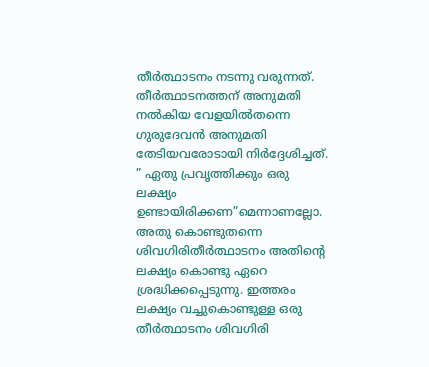തീര്‍ത്ഥാടനം നടന്നു വരുന്നത്. തീര്‍ത്ഥാടനത്തന് അനുമതി നല്‍കിയ വേളയില്‍തന്നെ ഗുരുദേവന്‍ അനുമതി തേടിയവരോടായി നിര്‍ദ്ദേശിച്ചത്. ” ഏതു പ്രവൃത്തിക്കും ഒരു ലക്ഷ്യം ഉണ്ടായിരിക്കണ”മെന്നാണല്ലോ. അതു കൊണ്ടുതന്നെ ശിവഗിരിതീര്‍ത്ഥാടനം അതിന്റെ ലക്ഷ്യം കൊണ്ടു ഏറെ ശ്രദ്ധിക്കപ്പെടുന്നു. ഇത്തരം ലക്ഷ്യം വച്ചുകൊണ്ടുള്ള ഒരു തീര്‍ത്ഥാടനം ശിവഗിരി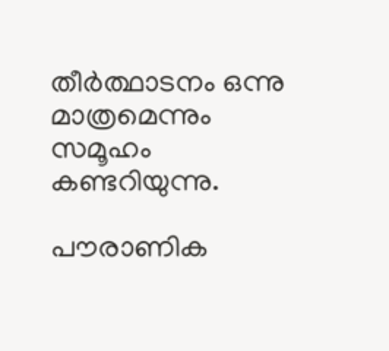തീര്‍ത്ഥാടനം ഒന്നു മാത്രമെന്നും സമൂഹം കണ്ടറിയുന്നു.

പൗരാണിക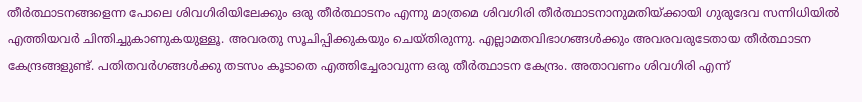തീര്‍ത്ഥാടനങ്ങളെന്ന പോലെ ശിവഗിരിയിലേക്കും ഒരു തീര്‍ത്ഥാടനം എന്നു മാത്രമെ ശിവഗിരി തീര്‍ത്ഥാടനാനുമതിയ്‌ക്കായി ഗുരുദേവ സന്നിധിയില്‍ എത്തിയവര്‍ ചിന്തിച്ചുകാണുകയുള്ളൂ. അവരതു സൂചിപ്പിക്കുകയും ചെയ്തിരുന്നു. എല്ലാമതവിഭാഗങ്ങള്‍ക്കും അവരവരുടേതായ തീര്‍ത്ഥാടന കേന്ദ്രങ്ങളുണ്ട്. പതിതവര്‍ഗങ്ങള്‍ക്കു തടസം കൂടാതെ എത്തിച്ചേരാവുന്ന ഒരു തീര്‍ത്ഥാടന കേന്ദ്രം. അതാവണം ശിവഗിരി എന്ന്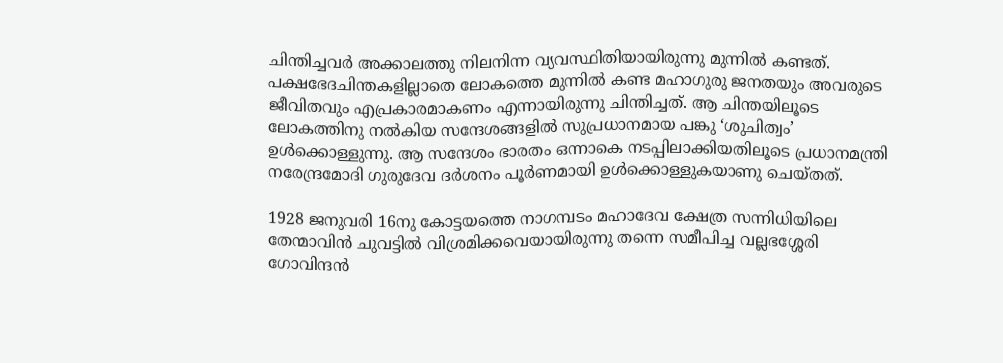ചിന്തിച്ചവര്‍ അക്കാലത്തു നിലനിന്ന വ്യവസ്ഥിതിയായിരുന്നു മുന്നില്‍ കണ്ടത്. പക്ഷഭേദചിന്തകളില്ലാതെ ലോകത്തെ മുന്നില്‍ കണ്ട മഹാഗുരു ജനതയും അവരുടെ ജീവിതവും എപ്രകാരമാകണം എന്നായിരുന്നു ചിന്തിച്ചത്. ആ ചിന്തയിലൂടെ ലോകത്തിനു നല്‍കിയ സന്ദേശങ്ങളില്‍ സുപ്രധാനമായ പങ്കു ‘ശുചിത്വം’ ഉള്‍ക്കൊള്ളുന്നു. ആ സന്ദേശം ഭാരതം ഒന്നാകെ നടപ്പിലാക്കിയതിലൂടെ പ്രധാനമന്ത്രി നരേന്ദ്രമോദി ഗുരുദേവ ദര്‍ശനം പൂര്‍ണമായി ഉള്‍ക്കൊള്ളുകയാണു ചെയ്തത്.

1928 ജനുവരി 16നു കോട്ടയത്തെ നാഗമ്പടം മഹാദേവ ക്ഷേത്ര സന്നിധിയിലെ തേന്മാവിന്‍ ചുവട്ടില്‍ വിശ്രമിക്കവെയായിരുന്നു തന്നെ സമീപിച്ച വല്ലഭശ്ശേരി ഗോവിന്ദന്‍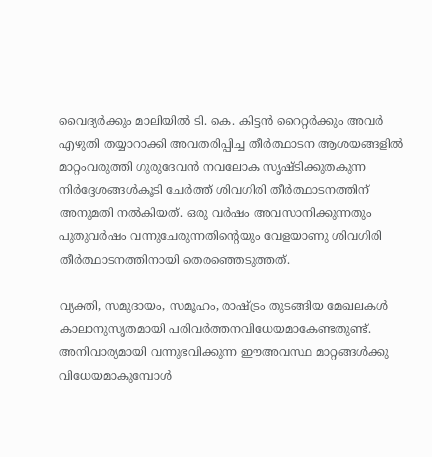വൈദ്യര്‍ക്കും മാലിയില്‍ ടി. കെ. കിട്ടന്‍ റൈറ്റര്‍ക്കും അവര്‍ എഴുതി തയ്യാറാക്കി അവതരിപ്പിച്ച തീര്‍ത്ഥാടന ആശയങ്ങളില്‍ മാറ്റംവരുത്തി ഗുരുദേവന്‍ നവലോക സൃഷ്ടിക്കുതകുന്ന നിര്‍ദ്ദേശങ്ങള്‍കൂടി ചേര്‍ത്ത് ശിവഗിരി തീര്‍ത്ഥാടനത്തിന് അനുമതി നല്‍കിയത്. ഒരു വര്‍ഷം അവസാനിക്കുന്നതും പുതുവര്‍ഷം വന്നുചേരുന്നതിന്റെയും വേളയാണു ശിവഗിരി തീര്‍ത്ഥാടനത്തിനായി തെരഞ്ഞെടുത്തത്.

വ്യക്തി, സമുദായം, സമൂഹം, രാഷ്‌ട്രം തുടങ്ങിയ മേഖലകള്‍ കാലാനുസൃതമായി പരിവര്‍ത്തനവിധേയമാകേണ്ടതുണ്ട്. അനിവാര്യമായി വന്നുഭവിക്കുന്ന ഈഅവസ്ഥ മാറ്റങ്ങള്‍ക്കു വിധേയമാകുമ്പോള്‍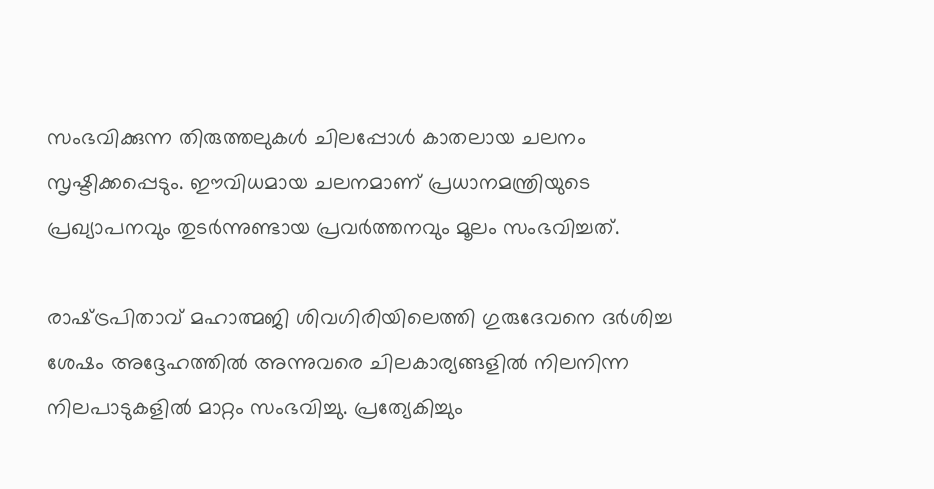സംഭവിക്കുന്ന തിരുത്തലുകള്‍ ചിലപ്പോള്‍ കാതലായ ചലനം സൃഷ്ടിക്കപ്പെടും. ഈവിധമായ ചലനമാണ് പ്രധാനമന്ത്രിയുടെ പ്രഖ്യാപനവും തുടര്‍ന്നുണ്ടായ പ്രവര്‍ത്തനവും മൂലം സംഭവിച്ചത്.

രാഷ്‌ട്രപിതാവ് മഹാത്മജി ശിവഗിരിയിലെത്തി ഗുരുദേവനെ ദര്‍ശിച്ച ശേഷം അദ്ദേഹത്തില്‍ അന്നുവരെ ചിലകാര്യങ്ങളില്‍ നിലനിന്ന നിലപാടുകളില്‍ മാറ്റം സംഭവിച്ചു. പ്രത്യേകിച്ചും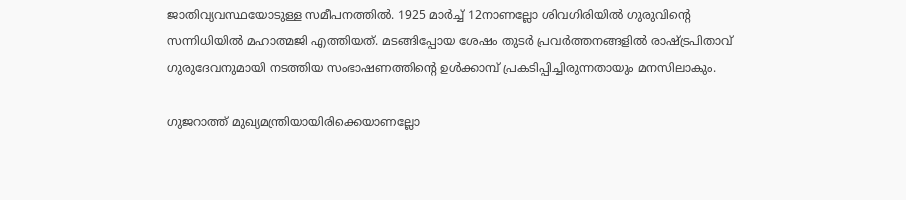ജാതിവ്യവസ്ഥയോടുള്ള സമീപനത്തില്‍. 1925 മാര്‍ച്ച് 12നാണല്ലോ ശിവഗിരിയില്‍ ഗുരുവിന്റെ സന്നിധിയില്‍ മഹാത്മജി എത്തിയത്. മടങ്ങിപ്പോയ ശേഷം തുടര്‍ പ്രവര്‍ത്തനങ്ങളില്‍ രാഷ്‌ട്രപിതാവ് ഗുരുദേവനുമായി നടത്തിയ സംഭാഷണത്തിന്റെ ഉള്‍ക്കാമ്പ് പ്രകടിപ്പിച്ചിരുന്നതായും മനസിലാകും.

ഗുജറാത്ത് മുഖ്യമന്ത്രിയായിരിക്കെയാണല്ലോ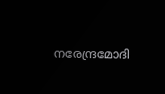നരേന്ദ്രമോദി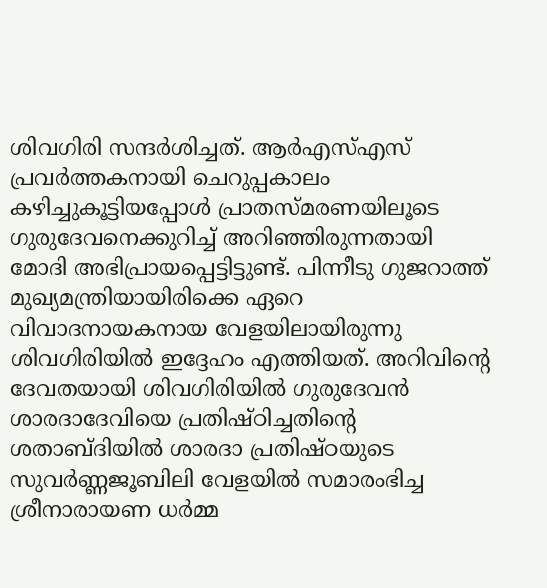ശിവഗിരി സന്ദര്‍ശിച്ചത്. ആര്‍എസ്എസ്  പ്രവര്‍ത്തകനായി ചെറുപ്പകാലം കഴിച്ചുകൂട്ടിയപ്പോള്‍ പ്രാതസ്മരണയിലൂടെ ഗുരുദേവനെക്കുറിച്ച് അറിഞ്ഞിരുന്നതായി മോദി അഭിപ്രായപ്പെട്ടിട്ടുണ്ട്. പിന്നീടു ഗുജറാത്ത് മുഖ്യമന്ത്രിയായിരിക്കെ ഏറെ വിവാദനായകനായ വേളയിലായിരുന്നു ശിവഗിരിയില്‍ ഇദ്ദേഹം എത്തിയത്. അറിവിന്റെ ദേവതയായി ശിവഗിരിയില്‍ ഗുരുദേവന്‍ ശാരദാദേവിയെ പ്രതിഷ്ഠിച്ചതിന്റെ ശതാബ്ദിയില്‍ ശാരദാ പ്രതിഷ്ഠയുടെ സുവര്‍ണ്ണജൂബിലി വേളയില്‍ സമാരംഭിച്ച ശ്രീനാരായണ ധര്‍മ്മ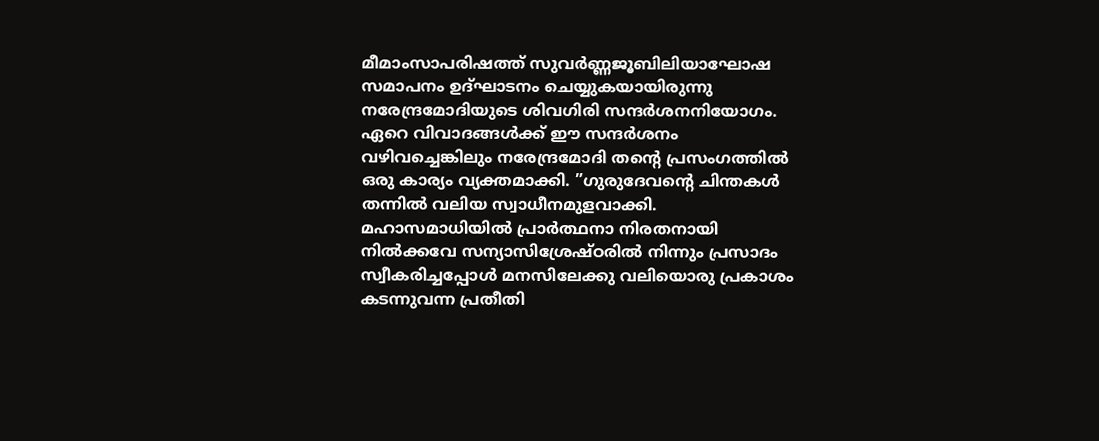മീമാംസാപരിഷത്ത് സുവര്‍ണ്ണജൂബിലിയാഘോഷ സമാപനം ഉദ്ഘാടനം ചെയ്യുകയായിരുന്നു നരേന്ദ്രമോദിയുടെ ശിവഗിരി സന്ദര്‍ശനനിയോഗം. ഏറെ വിവാദങ്ങള്‍ക്ക് ഈ സന്ദര്‍ശനം വഴിവച്ചെങ്കിലും നരേന്ദ്രമോദി തന്റെ പ്രസംഗത്തില്‍ ഒരു കാര്യം വ്യക്തമാക്കി. ”ഗുരുദേവന്റെ ചിന്തകള്‍ തന്നില്‍ വലിയ സ്വാധീനമുളവാക്കി. മഹാസമാധിയില്‍ പ്രാര്‍ത്ഥനാ നിരതനായി നില്‍ക്കവേ സന്യാസിശ്രേഷ്ഠരില്‍ നിന്നും പ്രസാദം സ്വീകരിച്ചപ്പോള്‍ മനസിലേക്കു വലിയൊരു പ്രകാശം കടന്നുവന്ന പ്രതീതി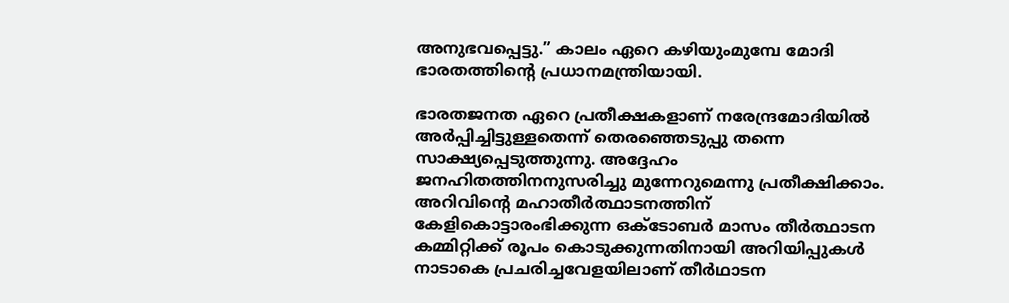അനുഭവപ്പെട്ടു.” കാലം ഏറെ കഴിയുംമുമ്പേ മോദി ഭാരതത്തിന്റെ പ്രധാനമന്ത്രിയായി.

ഭാരതജനത ഏറെ പ്രതീക്ഷകളാണ് നരേന്ദ്രമോദിയില്‍ അര്‍പ്പിച്ചിട്ടുള്ളതെന്ന് തെരഞ്ഞെടുപ്പു തന്നെ സാക്ഷ്യപ്പെടുത്തുന്നു. അദ്ദേഹം ജനഹിതത്തിനനുസരിച്ചു മുന്നേറുമെന്നു പ്രതീക്ഷിക്കാം. അറിവിന്റെ മഹാതീര്‍ത്ഥാടനത്തിന് കേളികൊട്ടാരംഭിക്കുന്ന ഒക്‌ടോബര്‍ മാസം തീര്‍ത്ഥാടന കമ്മിറ്റിക്ക് രൂപം കൊടുക്കുന്നതിനായി അറിയിപ്പുകള്‍ നാടാകെ പ്രചരിച്ചവേളയിലാണ് തീര്‍ഥാടന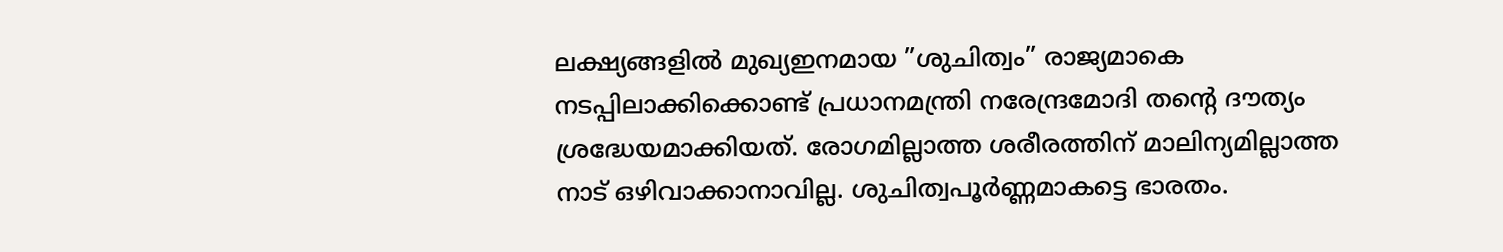ലക്ഷ്യങ്ങളില്‍ മുഖ്യഇനമായ ”ശുചിത്വം” രാജ്യമാകെ നടപ്പിലാക്കിക്കൊണ്ട് പ്രധാനമന്ത്രി നരേന്ദ്രമോദി തന്റെ ദൗത്യം ശ്രദ്ധേയമാക്കിയത്. രോഗമില്ലാത്ത ശരീരത്തിന് മാലിന്യമില്ലാത്ത നാട് ഒഴിവാക്കാനാവില്ല. ശുചിത്വപൂര്‍ണ്ണമാകട്ടെ ഭാരതം.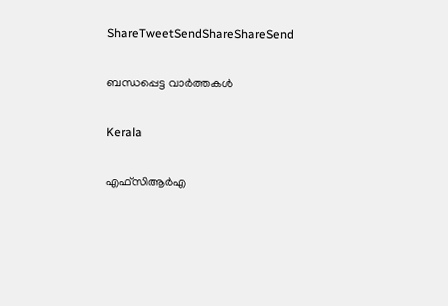ShareTweetSendShareShareSend

ബന്ധപ്പെട്ട വാര്‍ത്തകള്‍

Kerala

എഫ്‌സിആര്‍എ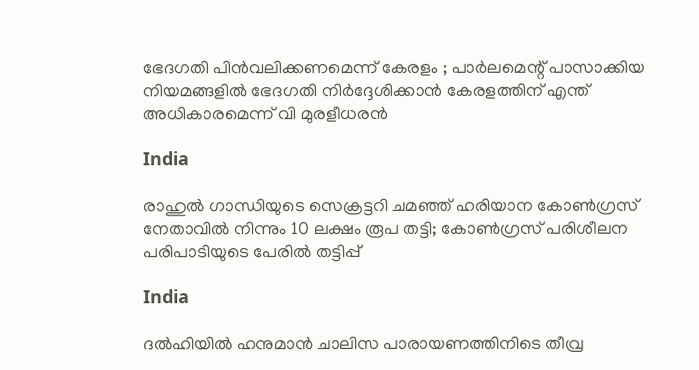ഭേദഗതി പിൻവലിക്കണമെന്ന് കേരളം ; പാർലമെന്റ് പാസാക്കിയ നിയമങ്ങളിൽ ഭേദഗതി നിർദ്ദേശിക്കാൻ കേരളത്തിന് എന്ത് അധികാരമെന്ന് വി മുരളീധരൻ

India

രാഹുൽ ഗാന്ധിയുടെ സെക്രട്ടറി ചമഞ്ഞ് ഹരിയാന കോൺഗ്രസ് നേതാവില്‍ നിന്നും 10 ലക്ഷം രൂപ തട്ടി; കോണ്‍ഗ്രസ് പരിശീലന പരിപാടിയുടെ പേരില്‍ തട്ടിപ്പ്

India

ദൽഹിയിൽ ഹനുമാൻ ചാലിസ പാരായണത്തിനിടെ തീവ്ര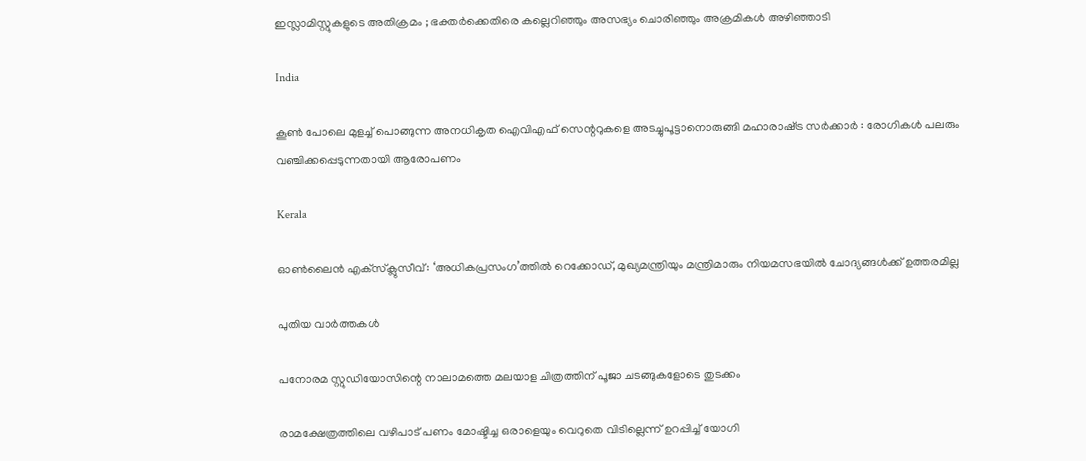ഇസ്ലാമിസ്റ്റുകളുടെ അതിക്രമം ; ഭക്തർക്കെതിരെ കല്ലെറിഞ്ഞും അസഭ്യം ചൊരിഞ്ഞും അക്രമികൾ അഴിഞ്ഞാടി

India

കൂൺ പോലെ മുളച്ച് പൊങ്ങുന്ന അനധികൃത ഐവിഎഫ് സെന്ററുകളെ അടച്ചുപൂട്ടാനൊരുങ്ങി മഹാരാഷ്‌ട്ര സർക്കാർ : രോഗികൾ പലരും വഞ്ചിക്കപ്പെടുന്നതായി ആരോപണം

Kerala

ഓൺലൈൻ എക്‌സ്‌ക്ലുസീവ്: ‘അധികപ്രസംഗ’ത്തിൽ റെക്കോഡ്, മുഖ്യമന്ത്രിയും മന്ത്രിമാരും നിയമസഭയിൽ ചോദ്യങ്ങൾക്ക് ഉത്തരമില്ല

പുതിയ വാര്‍ത്തകള്‍

പനോരമ സ്റ്റുഡിയോസിന്റെ നാലാമത്തെ മലയാള ചിത്രത്തിന് പൂജാ ചടങ്ങുകളോടെ തുടക്കം

രാമക്ഷേത്രത്തിലെ വഴിപാട് പണം മോഷ്ടിച്ച ഒരാളെയും വെറുതെ വിടില്ലെന്ന് ഉറപ്പിച്ച് യോഗി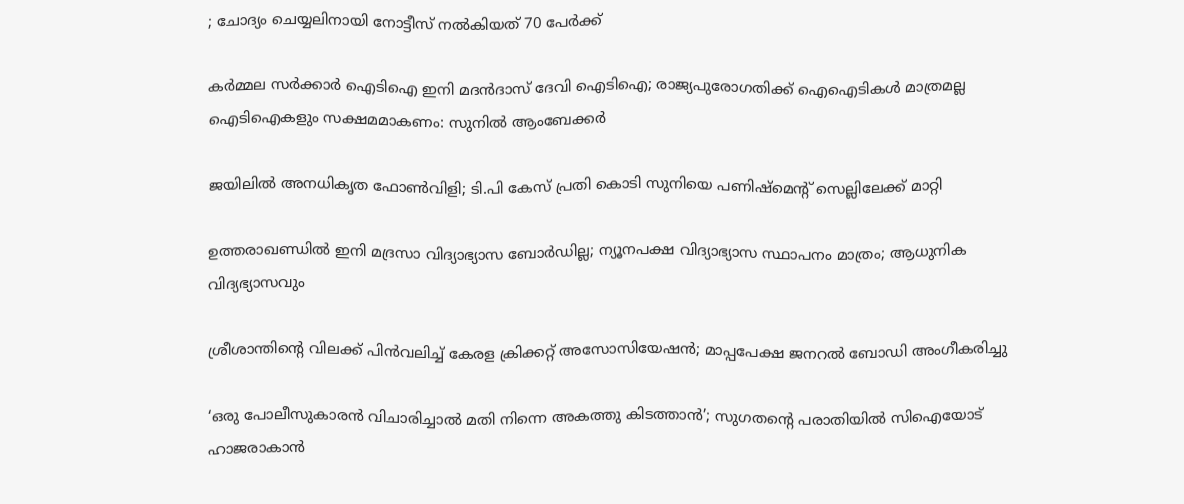; ചോദ്യം ചെയ്യലിനായി നോട്ടീസ് നൽകിയത് 70 പേർക്ക്

കര്‍മ്മല സര്‍ക്കാര്‍ ഐടിഐ ഇനി മദന്‍ദാസ് ദേവി ഐടിഐ; രാജ്യപുരോഗതിക്ക് ഐഐടികള്‍ മാത്രമല്ല ഐടിഐകളും സക്ഷമമാകണം: സുനില്‍ ആംബേക്കര്‍

ജയിലിൽ അനധികൃത ഫോൺവിളി; ടി.പി കേസ് പ്രതി കൊടി സുനിയെ പണിഷ്മെൻ്റ് സെല്ലിലേക്ക് മാറ്റി

ഉത്തരാഖണ്ഡിൽ ഇനി മദ്രസാ വിദ്യാഭ്യാസ ബോർഡില്ല; ന്യൂനപക്ഷ വിദ്യാഭ്യാസ സ്ഥാപനം മാത്രം; ആധുനിക വിദ്യഭ്യാസവും

ശ്രീശാന്തിന്റെ വിലക്ക് പിൻവലിച്ച് കേരള ക്രിക്കറ്റ് അസോസിയേഷൻ; മാപ്പപേക്ഷ ജനറൽ ബോഡി അംഗീകരിച്ചു

‘ഒരു പോലീസുകാരൻ വിചാരിച്ചാൽ മതി നിന്നെ അകത്തു കിടത്താൻ’; സുഗതന്റെ പരാതിയിൽ സിഐയോട് ഹാജരാകാൻ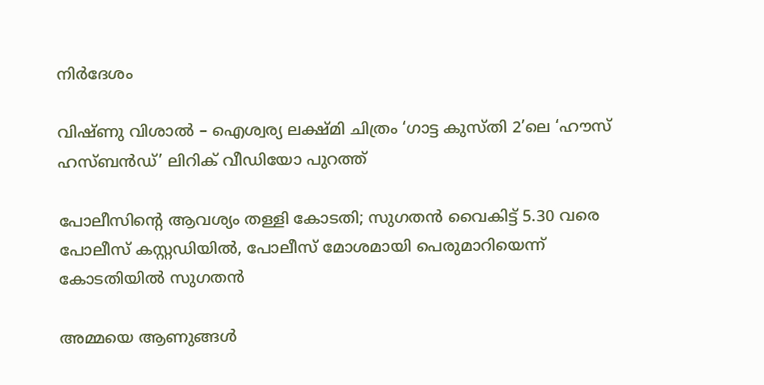നിർദേശം

വിഷ്ണു വിശാൽ – ഐശ്വര്യ ലക്ഷ്മി ചിത്രം ‘ഗാട്ട കുസ്തി 2’ലെ ‘ഹൗസ് ഹസ്ബൻഡ്’ ലിറിക് വീഡിയോ പുറത്ത്

പോലീസിന്റെ ആവശ്യം തള്ളി കോടതി; സുഗതൻ വൈകിട്ട് 5.30 വരെ പോലീസ് കസ്റ്റഡിയിൽ, പോലീസ് മോശമായി പെരുമാറിയെന്ന് കോടതിയിൽ സുഗതൻ

അമ്മയെ ആണുങ്ങൾ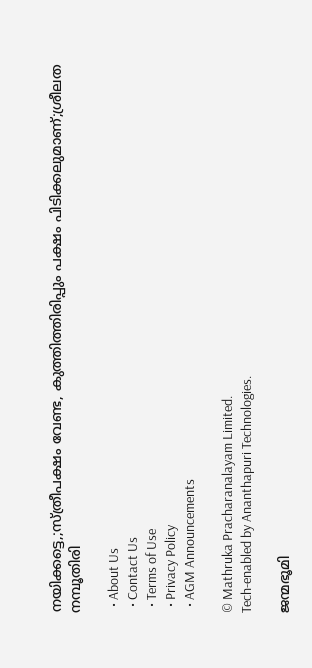നയിക്കട്ടെ,;സ്ത്രീപക്ഷം വേണ്ട, കുത്തിത്തിരിപ്പും പക്ഷം പിടിക്കലുമാണ്;ശ്രീലത നമ്പൂതിരി

  • About Us
  • Contact Us
  • Terms of Use
  • Privacy Policy
  • AGM Announcements

© Mathruka Pracharanalayam Limited.
Tech-enabled by Ananthapuri Technologies.

ജന്മഭൂമി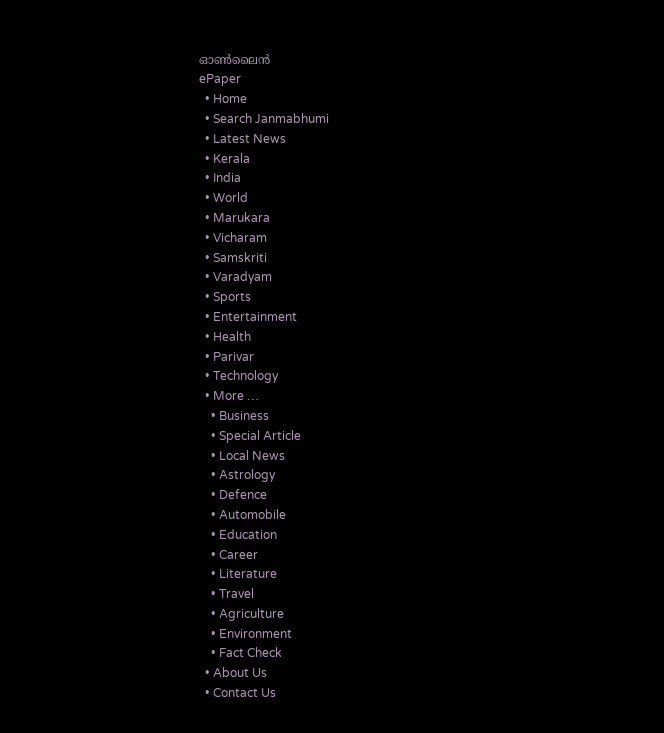ഓണ്‍ലൈന്‍
ePaper
  • Home
  • Search Janmabhumi
  • Latest News
  • Kerala
  • India
  • World
  • Marukara
  • Vicharam
  • Samskriti
  • Varadyam
  • Sports
  • Entertainment
  • Health
  • Parivar
  • Technology
  • More …
    • Business
    • Special Article
    • Local News
    • Astrology
    • Defence
    • Automobile
    • Education
    • Career
    • Literature
    • Travel
    • Agriculture
    • Environment
    • Fact Check
  • About Us
  • Contact Us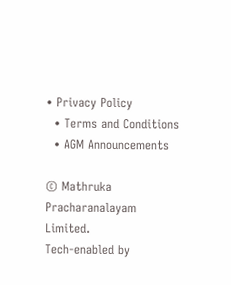• Privacy Policy
  • Terms and Conditions
  • AGM Announcements

© Mathruka Pracharanalayam Limited.
Tech-enabled by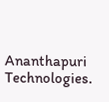Ananthapuri Technologies.